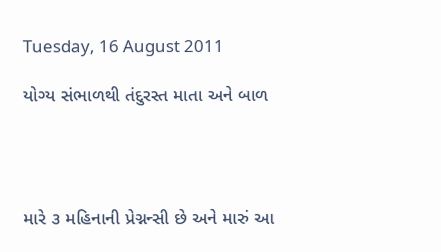Tuesday, 16 August 2011

યોગ્ય સંભાળથી તંદુરસ્ત માતા અને બાળ




મારે ૩ મહિનાની પ્રેગ્નન્સી છે અને મારું આ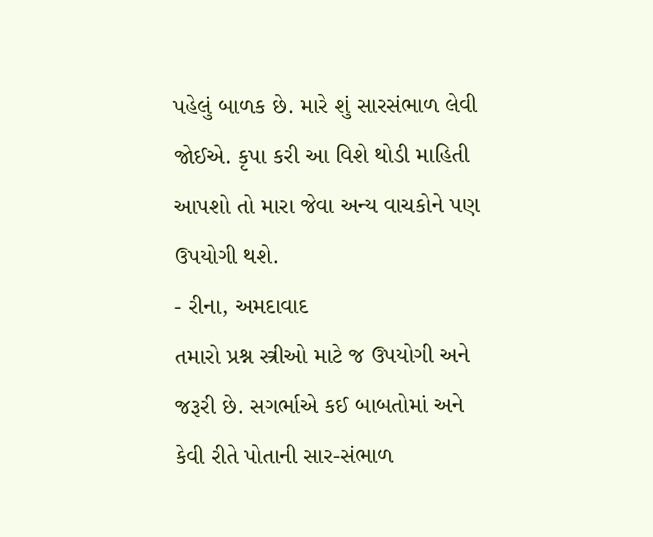પહેલું બાળક છે. મારે શું સારસંભાળ લેવી જોઈએ. કૃપા કરી આ વિશે થોડી માહિતી આપશો તો મારા જેવા અન્ય વાચકોને પણ ઉપયોગી થશે.
- રીના, અમદાવાદ
તમારો પ્રશ્ન સ્ત્રીઓ માટે જ ઉપયોગી અને જરૂરી છે. સગર્ભાએ કઈ બાબતોમાં અને કેવી રીતે પોતાની સાર-સંભાળ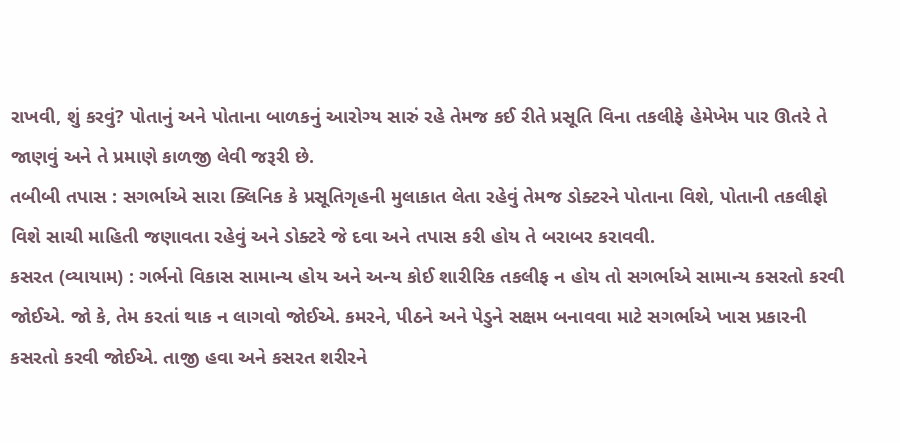રાખવી, શું કરવું? પોતાનું અને પોતાના બાળકનું આરોગ્ય સારું રહે તેમજ કઈ રીતે પ્રસૂતિ વિના તકલીફે હેમેખેમ પાર ઊતરે તે જાણવું અને તે પ્રમાણે કાળજી લેવી જરૂરી છે.
તબીબી તપાસ : સગર્ભાએ સારા ક્લિનિક કે પ્રસૂતિગૃહની મુલાકાત લેતા રહેવું તેમજ ડોક્ટરને પોતાના વિશે, પોતાની તકલીફો વિશે સાચી માહિતી જણાવતા રહેવું અને ડોક્ટરે જે દવા અને તપાસ કરી હોય તે બરાબર કરાવવી.
કસરત (વ્યાયામ) : ગર્ભનો વિકાસ સામાન્ય હોય અને અન્ય કોઈ શારીરિક તકલીફ ન હોય તો સગર્ભાએ સામાન્ય કસરતો કરવી જોઈએ. જો કે, તેમ કરતાં થાક ન લાગવો જોઈએ. કમરને, પીઠને અને પેડુને સક્ષમ બનાવવા માટે સગર્ભાએ ખાસ પ્રકારની કસરતો કરવી જોઈએ. તાજી હવા અને કસરત શરીરને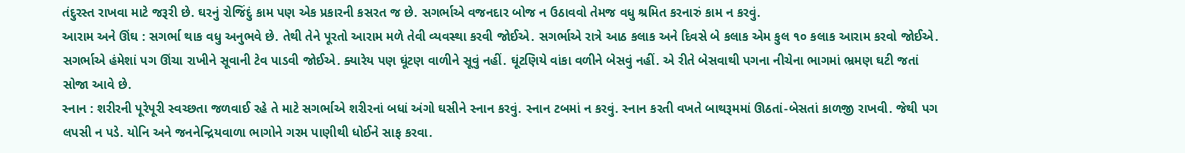તંદુરસ્ત રાખવા માટે જરૂરી છે. ઘરનું રોજિંદું કામ પણ એક પ્રકારની કસરત જ છે. સગર્ભાએ વજનદાર બોજ ન ઉઠાવવો તેમજ વધુ શ્રમિત કરનારું કામ ન કરવું.
આરામ અને ઊંઘ : સગર્ભા થાક વધુ અનુભવે છે. તેથી તેને પૂરતો આરામ મળે તેવી વ્યવસ્થા કરવી જોઈએ. સગર્ભાએ રાત્રે આઠ કલાક અને દિવસે બે કલાક એમ કુલ ૧૦ કલાક આરામ કરવો જોઈએ. સગર્ભાએ હંમેશાં પગ ઊંચા રાખીને સૂવાની ટેવ પાડવી જોઈએ. ક્યારેય પણ ઘૂંટણ વાળીને સૂવું નહીં. ઘૂંટણિયે વાંકા વળીને બેસવું નહીં. એ રીતે બેસવાથી પગના નીચેના ભાગમાં ભ્રમણ ઘટી જતાં સોજા આવે છે.
સ્નાન : શરીરની પૂરેપૂરી સ્વચ્છતા જળવાઈ રહે તે માટે સગર્ભાએ શરીરનાં બધાં અંગો ઘસીને સ્નાન કરવું. સ્નાન ટબમાં ન કરવું. સ્નાન કરતી વખતે બાથરૂમમાં ઊઠતાં-બેસતાં કાળજી રાખવી. જેથી પગ લપસી ન પડે. યોનિ અને જનનેન્દ્રિયવાળા ભાગોને ગરમ પાણીથી ધોઈને સાફ કરવા.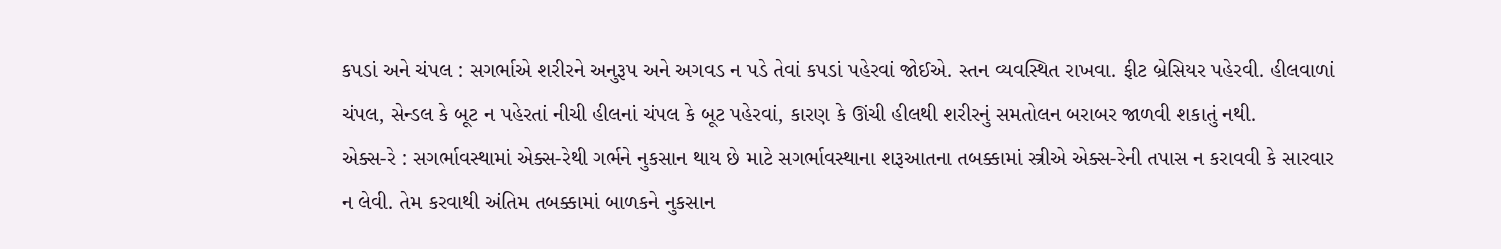કપડાં અને ચંપલ : સગર્ભાએ શરીરને અનુરૂપ અને અગવડ ન પડે તેવાં કપડાં પહેરવાં જોઈએ. સ્તન વ્યવસ્થિત રાખવા. ફીટ બ્રેસિયર પહેરવી. હીલવાળાં ચંપલ, સેન્ડલ કે બૂટ ન પહેરતાં નીચી હીલનાં ચંપલ કે બૂટ પહેરવાં, કારણ કે ઊંચી હીલથી શરીરનું સમતોલન બરાબર જાળવી શકાતું નથી.
એક્સ-રે : સગર્ભાવસ્થામાં એક્સ-રેથી ગર્ભને નુકસાન થાય છે માટે સગર્ભાવસ્થાના શરૂઆતના તબક્કામાં સ્ત્રીએ એક્સ-રેની તપાસ ન કરાવવી કે સારવાર ન લેવી. તેમ કરવાથી અંતિમ તબક્કામાં બાળકને નુકસાન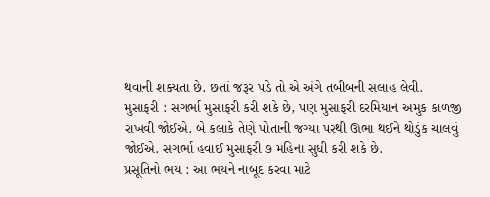થવાની શક્યતા છે. છતાં જરૂર પડે તો એ અંગે તબીબની સલાહ લેવી.
મુસાફરી : સગર્ભા મુસાફરી કરી શકે છે, પણ મુસાફરી દરમિયાન અમુક કાળજી રાખવી જોઈએ. બે કલાકે તેણે પોતાની જગ્યા પરથી ઊભા થઈને થોડુંક ચાલવું જોઈએ. સગર્ભા હવાઈ મુસાફરી ૭ મહિના સુધી કરી શકે છે.
પ્રસૂતિનો ભય : આ ભયને નાબૂદ કરવા માટે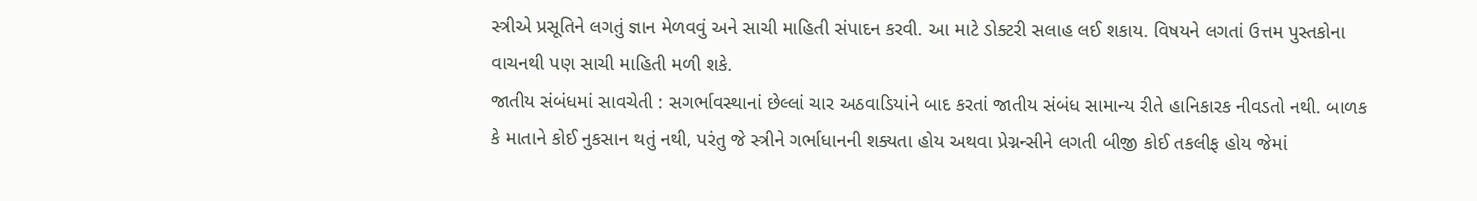સ્ત્રીએ પ્રસૂતિને લગતું જ્ઞાન મેળવવું અને સાચી માહિતી સંપાદન કરવી. આ માટે ડોક્ટરી સલાહ લઈ શકાય. વિષયને લગતાં ઉત્તમ પુસ્તકોના વાચનથી પણ સાચી માહિતી મળી શકે.
જાતીય સંબંધમાં સાવચેતી : સગર્ભાવસ્થાનાં છેલ્લાં ચાર અઠવાડિયાંને બાદ કરતાં જાતીય સંબંધ સામાન્ય રીતે હાનિકારક નીવડતો નથી. બાળક કે માતાને કોઈ નુકસાન થતું નથી, પરંતુ જે સ્ત્રીને ગર્ભાધાનની શક્યતા હોય અથવા પ્રેગ્નન્સીને લગતી બીજી કોઈ તકલીફ હોય જેમાં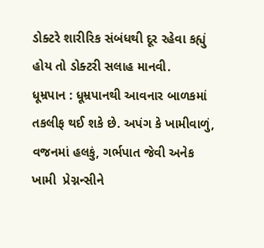ડોક્ટરે શારીરિક સંબંધથી દૂર રહેવા કહ્યું હોય તો ડોક્ટરી સલાહ માનવી.
ધૂમ્રપાન : ધૂમ્રપાનથી આવનાર બાળકમાં તકલીફ થઈ શકે છે. અપંગ કે ખામીવાળું, વજનમાં હલકું, ગર્ભપાત જેવી અનેક ખામી  પ્રેગ્નન્સીને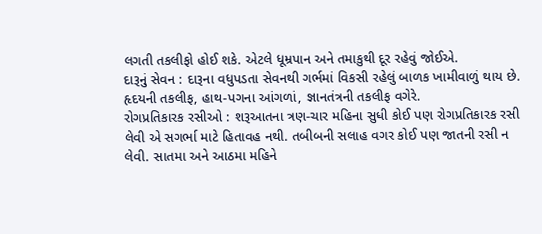લગતી તકલીફો હોઈ શકે. એટલે ધૂમ્રપાન અને તમાકુથી દૂર રહેવું જોઈએ.
દારૂનું સેવન : દારૂના વધુપડતા સેવનથી ગર્ભમાં વિકસી રહેલું બાળક ખામીવાળું થાય છે. હૃદયની તકલીફ, હાથ-પગના આંગળાં, જ્ઞાનતંત્રની તકલીફ વગેરે.
રોગપ્રતિકારક રસીઓ : શરૂઆતના ત્રણ-ચાર મહિના સુધી કોઈ પણ રોગપ્રતિકારક રસી લેવી એ સગર્ભા માટે હિતાવહ નથી. તબીબની સલાહ વગર કોઈ પણ જાતની રસી ન લેવી. સાતમા અને આઠમા મહિને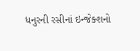ધનુરની રસીનાં ઇન્જેક્શનો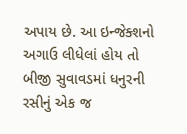અપાય છે. આ ઇન્જેક્શનો અગાઉ લીધેલાં હોય તો બીજી સુવાવડમાં ધનુરની રસીનું એક જ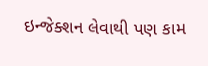ઇન્જેક્શન લેવાથી પણ કામ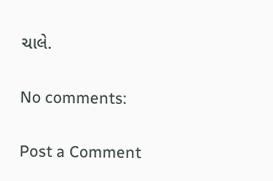ચાલે.

No comments:

Post a Comment